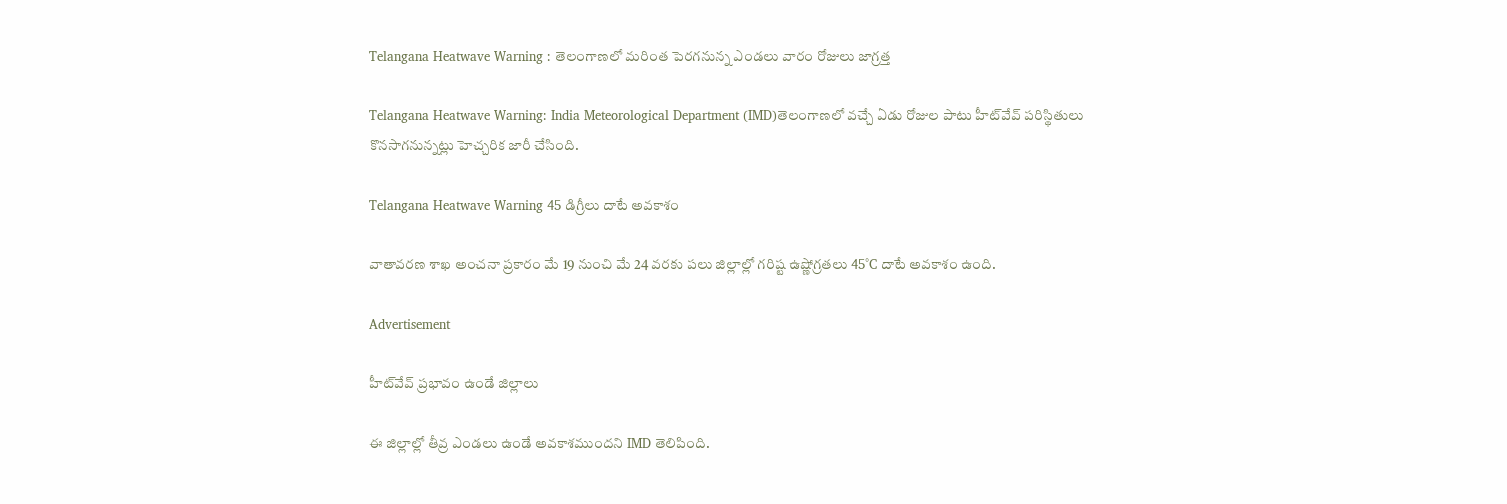Telangana Heatwave Warning : తెలంగాణలో మరింత పెరగనున్న ఎండలు వారం రోజులు జాగ్రత్త

Telangana Heatwave Warning: India Meteorological Department (IMD)తెలంగాణలో వచ్చే ఏడు రోజుల పాటు హీట్‌వేవ్ పరిస్థితులు కొనసాగనున్నట్లు హెచ్చరిక జారీ చేసింది.

Telangana Heatwave Warning 45 డిగ్రీలు దాటే అవకాశం

వాతావరణ శాఖ అంచనా ప్రకారం మే 19 నుంచి మే 24 వరకు పలు జిల్లాల్లో గరిష్ట ఉష్ణోగ్రతలు 45°C దాటే అవకాశం ఉంది.

Advertisement

హీట్‌వేవ్ ప్రభావం ఉండే జిల్లాలు

ఈ జిల్లాల్లో తీవ్ర ఎండలు ఉండే అవకాశముందని IMD తెలిపింది.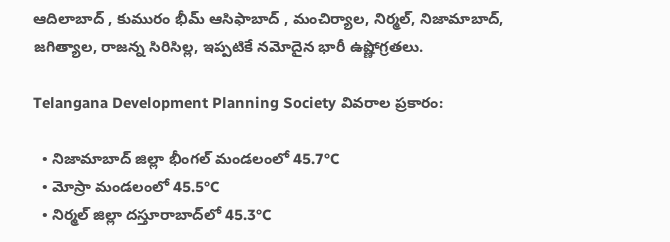ఆదిలాబాద్ , కుమురం భీమ్ ఆసిఫాబాద్ , మంచిర్యాల, నిర్మల్, నిజామాబాద్, జగిత్యాల, రాజన్న సిరిసిల్ల, ఇప్పటికే నమోదైన భారీ ఉష్ణోగ్రతలు.

Telangana Development Planning Society వివరాల ప్రకారం:

  • నిజామాబాద్ జిల్లా భీంగల్ మండలంలో 45.7°C
  • మోస్రా మండలంలో 45.5°C
  • నిర్మల్ జిల్లా దస్తూరాబాద్‌లో 45.3°C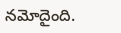నమోదైంది.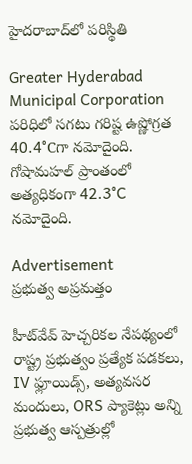హైదరాబాద్‌లో పరిస్థితి

Greater Hyderabad Municipal Corporation పరిధిలో సగటు గరిష్ట ఉష్ణోగ్రత 40.4°Cగా నమోదైంది. గోషామహల్ ప్రాంతంలో అత్యధికంగా 42.3°C నమోదైంది.

Advertisement
ప్రభుత్వ అప్రమత్తం

హీట్‌వేవ్ హెచ్చరికల నేపథ్యంలో రాష్ట్ర ప్రభుత్వం ప్రత్యేక పడకలు, IV ఫ్లూయిడ్స్, అత్యవసర మందులు, ORS ప్యాకెట్లు అన్ని ప్రభుత్వ ఆస్పత్రుల్లో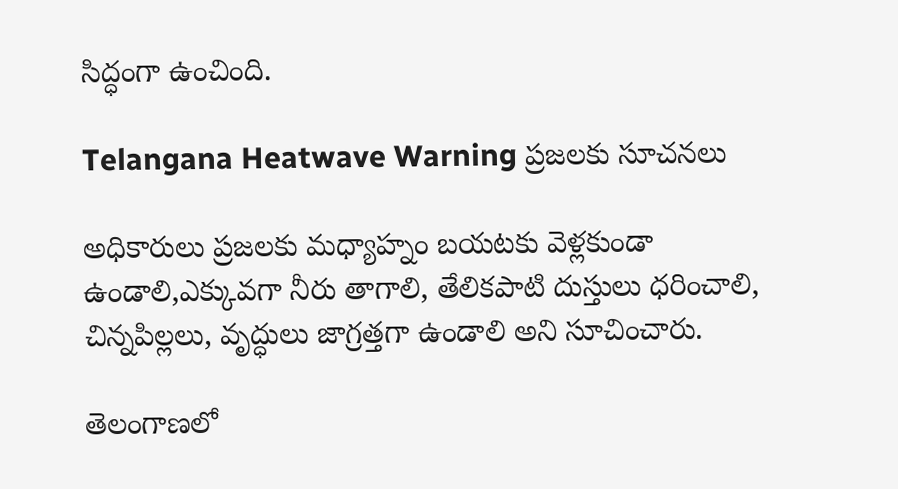సిద్ధంగా ఉంచింది.

Telangana Heatwave Warning ప్రజలకు సూచనలు

అధికారులు ప్రజలకు మధ్యాహ్నం బయటకు వెళ్లకుండా ఉండాలి,ఎక్కువగా నీరు తాగాలి, తేలికపాటి దుస్తులు ధరించాలి, చిన్నపిల్లలు, వృద్ధులు జాగ్రత్తగా ఉండాలి అని సూచించారు.

తెలంగాణలో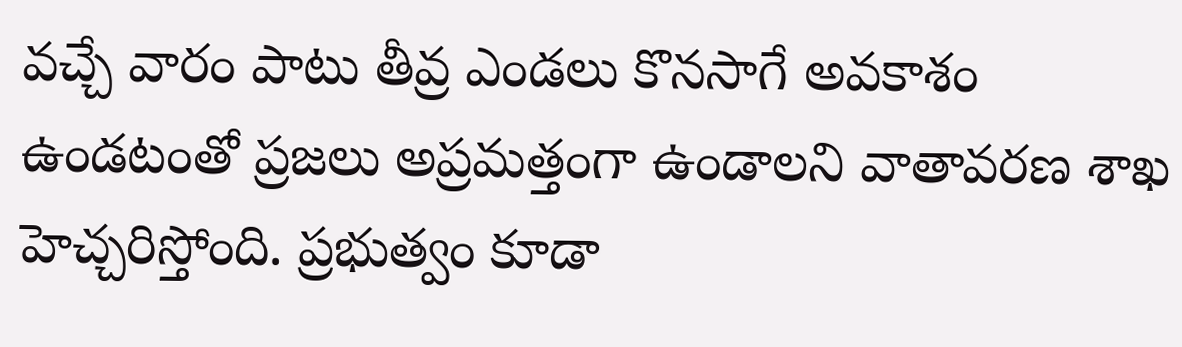వచ్చే వారం పాటు తీవ్ర ఎండలు కొనసాగే అవకాశం ఉండటంతో ప్రజలు అప్రమత్తంగా ఉండాలని వాతావరణ శాఖ హెచ్చరిస్తోంది. ప్రభుత్వం కూడా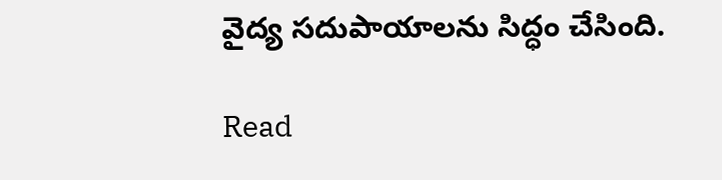వైద్య సదుపాయాలను సిద్ధం చేసింది.

Read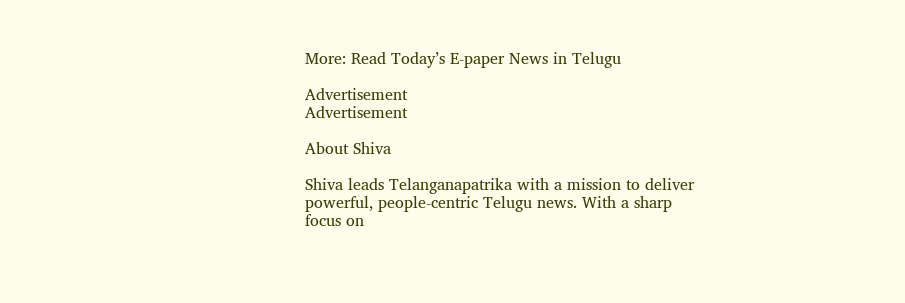More: Read Today’s E-paper News in Telugu

Advertisement
Advertisement

About Shiva

Shiva leads Telanganapatrika with a mission to deliver powerful, people-centric Telugu news. With a sharp focus on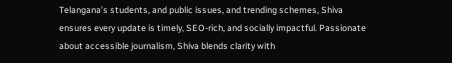Telangana’s students, and public issues, and trending schemes, Shiva ensures every update is timely, SEO-rich, and socially impactful. Passionate about accessible journalism, Shiva blends clarity with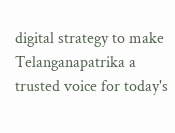digital strategy to make Telanganapatrika a trusted voice for today's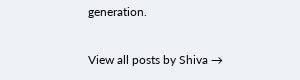generation.

View all posts by Shiva →